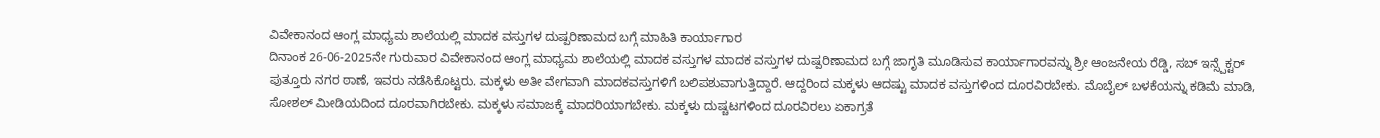ವಿವೇಕಾನಂದ ಆಂಗ್ಲ ಮಾಧ್ಯಮ ಶಾಲೆಯಲ್ಲಿ ಮಾದಕ ವಸ್ತುಗಳ ದುಷ್ಪರಿಣಾಮದ ಬಗ್ಗೆ ಮಾಹಿತಿ ಕಾರ್ಯಾಗಾರ
ದಿನಾಂಕ 26-06-2025ನೇ ಗುರುವಾರ ವಿವೇಕಾನಂದ ಆಂಗ್ಲ ಮಾಧ್ಯಮ ಶಾಲೆಯಲ್ಲಿ ಮಾದಕ ವಸ್ತುಗಳ ಮಾದಕ ವಸ್ತುಗಳ ದುಷ್ಪರಿಣಾಮದ ಬಗ್ಗೆ ಜಾಗೃತಿ ಮೂಡಿಸುವ ಕಾರ್ಯಾಗಾರವನ್ನು ಶ್ರೀ ಆಂಜನೇಯ ರೆಡ್ಡಿ, ಸಬ್ ಇನ್ಸ್ಪೆಕ್ಟರ್ ಪುತ್ತೂರು ನಗರ ಠಾಣೆ, ಇವರು ನಡೆಸಿಕೊಟ್ಟರು. ಮಕ್ಕಳು ಅತೀ ವೇಗವಾಗಿ ಮಾದಕವಸ್ತುಗಳಿಗೆ ಬಲಿಪಶುವಾಗುತ್ತಿದ್ದಾರೆ. ಆದ್ದರಿಂದ ಮಕ್ಕಳು ಆದಷ್ಟು ಮಾದಕ ವಸ್ತುಗಳಿಂದ ದೂರವಿರಬೇಕು. ಮೊಬೈಲ್ ಬಳಕೆಯನ್ನು ಕಡಿಮೆ ಮಾಡಿ, ಸೋಶಲ್ ಮೀಡಿಯದಿಂದ ದೂರವಾಗಿರಬೇಕು. ಮಕ್ಕಳು ಸಮಾಜಕ್ಕೆ ಮಾದರಿಯಾಗಬೇಕು. ಮಕ್ಕಳು ದುಷ್ಚಟಗಳಿಂದ ದೂರವಿರಲು ಏಕಾಗ್ರತೆ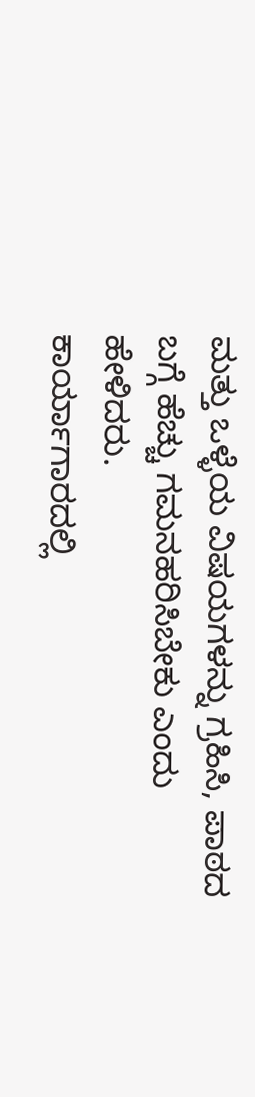ಮತ್ತು ಒಳ್ಳೆಯ ವಿಷಯಗಳನ್ನು ಗ್ರಹಿಸಿ, ಪಾಠದ ಬಗ್ಗೆ ಹೆಚ್ಚು ಗಮನಹರಿಸಿಬೇಕು ಎಂದು ಹೇಳಿದರು.
ಕಾರ್ಯಾಗಾರದಲ್ಲಿ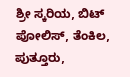ಶ್ರೀ ಸ್ಕರಿಯ, ಬಿಟ್ ಪೋಲಿಸ್, ತೆಂಕಿಲ, ಪುತ್ತೂರು,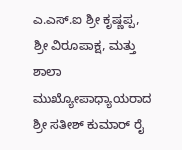ಎ.ಎಸ್.ಐ ಶ್ರೀ ಕೃಷ್ಣಪ್ಪ, ಶ್ರೀ ವಿರೂಪಾಕ್ಷ, ಮತ್ತು ಶಾಲಾ ಮುಖ್ಯೋಪಾಧ್ಯಾಯರಾದ ಶ್ರೀ ಸತೀಶ್ ಕುಮಾರ್ ರೈ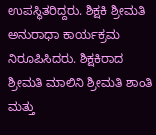ಉಪಸ್ಥಿತರಿದ್ದರು. ಶಿಕ್ಷಕಿ ಶ್ರೀಮತಿ ಅನುರಾಧಾ ಕಾರ್ಯಕ್ರಮ ನಿರೂಪಿಸಿದರು. ಶಿಕ್ಷಕಿರಾದ ಶ್ರೀಮತಿ ಮಾಲಿನಿ ಶ್ರೀಮತಿ ಶಾಂತಿ ಮತ್ತು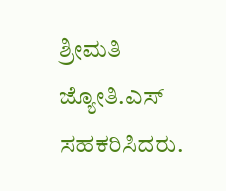ಶ್ರೀಮತಿ ಜ್ಯೋತಿ.ಎಸ್ ಸಹಕರಿಸಿದರು.